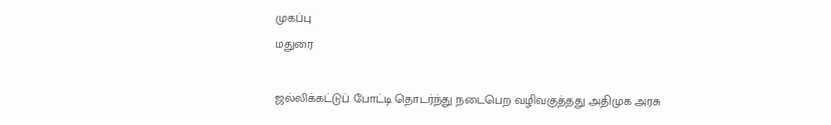முகப்பு
மதுரை

ஜல்லிக்கட்டுப் போட்டி தொடர்ந்து நடைபெற வழிவகுத்தது அதிமுக அரசு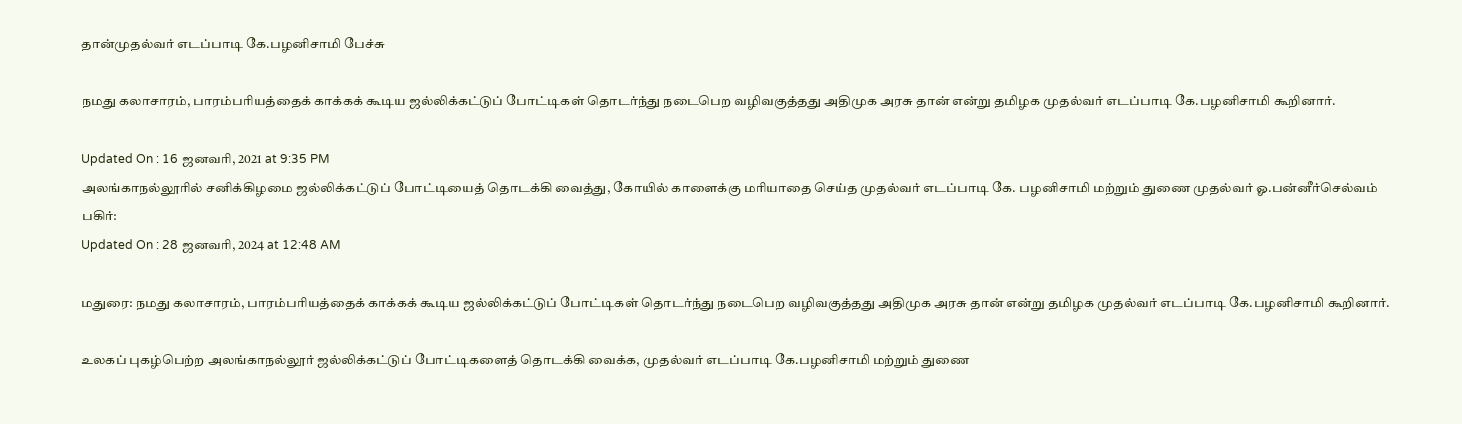தான்முதல்வர் எடப்பாடி கே.பழனிசாமி பேச்சு

நமது கலாசாரம், பாரம்பரியத்தைக் காக்கக் கூடிய ஜல்லிக்கட்டுப் போட்டிகள் தொடர்ந்து நடைபெற வழிவகுத்தது அதிமுக அரசு தான் என்று தமிழக முதல்வர் எடப்பாடி கே.பழனிசாமி கூறினார்.

Updated On : 16 ஜனவரி, 2021 at 9:35 PM
அலங்காநல்லூரில் சனிக்கிழமை ஜல்லிக்கட்டுப் போட்டியைத் தொடக்கி வைத்து, கோயில் காளைக்கு மரியாதை செய்த முதல்வர் எடப்பாடி கே. பழனிசாமி மற்றும் துணை முதல்வர் ஓ.பன்னீர்செல்வம்
பகிர்:
Updated On : 28 ஜனவரி, 2024 at 12:48 AM

மதுரை: நமது கலாசாரம், பாரம்பரியத்தைக் காக்கக் கூடிய ஜல்லிக்கட்டுப் போட்டிகள் தொடர்ந்து நடைபெற வழிவகுத்தது அதிமுக அரசு தான் என்று தமிழக முதல்வர் எடப்பாடி கே.பழனிசாமி கூறினார்.

உலகப் புகழ்பெற்ற அலங்காநல்லூர் ஜல்லிக்கட்டுப் போட்டிகளைத் தொடக்கி வைக்க, முதல்வர் எடப்பாடி கே.பழனிசாமி மற்றும் துணை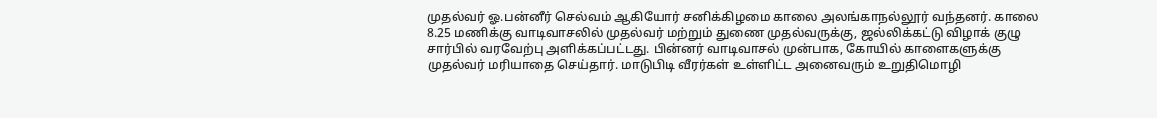முதல்வர் ஓ.பன்னீர் செல்வம் ஆகியோர் சனிக்கிழமை காலை அலங்காநல்லூர் வந்தனர். காலை 8.25 மணிக்கு வாடிவாசலில் முதல்வர் மற்றும் துணை முதல்வருக்கு, ஜல்லிக்கட்டு விழாக் குழு சார்பில் வரவேற்பு அளிக்கப்பட்டது. பின்னர் வாடிவாசல் முன்பாக, கோயில் காளைகளுக்கு முதல்வர் மரியாதை செய்தார். மாடுபிடி வீரர்கள் உள்ளிட்ட அனைவரும் உறுதிமொழி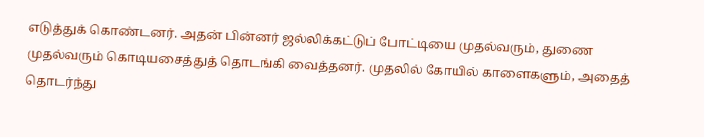எடுத்துக் கொண்டனர். அதன் பின்னர் ஜல்லிக்கட்டுப் போட்டியை முதல்வரும், துணை முதல்வரும் கொடியசைத்துத் தொடங்கி வைத்தனர். முதலில் கோயில் காளைகளும், அதைத் தொடர்ந்து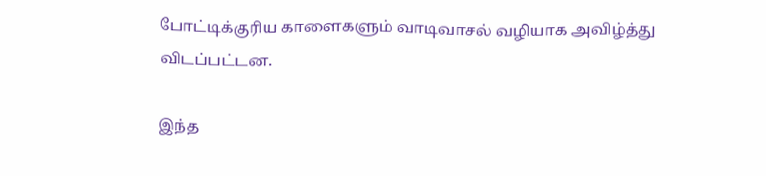போட்டிக்குரிய காளைகளும் வாடிவாசல் வழியாக அவிழ்த்து விடப்பட்டன.

இந்த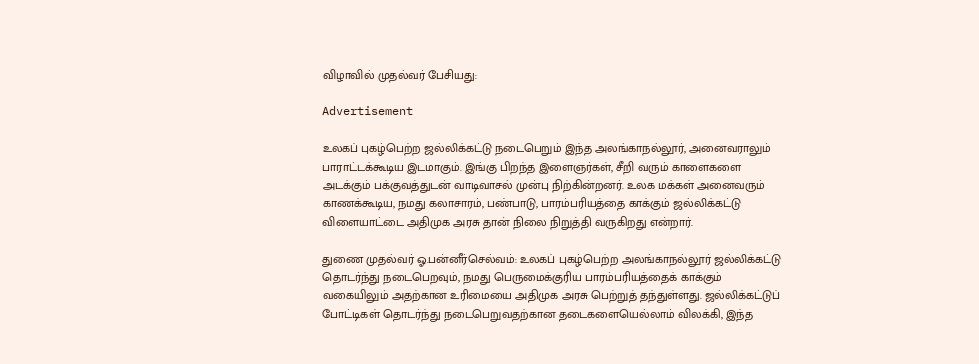விழாவில் முதல்வர் பேசியது:

Advertisement

உலகப் புகழ்பெற்ற ஜல்லிக்கட்டு நடைபெறும் இந்த அலங்காநல்லூர், அனைவராலும் பாராட்டக்கூடிய இடமாகும். இங்கு பிறந்த இளைஞர்கள், சீறி வரும் காளைகளை அடக்கும் பக்குவத்துடன் வாடிவாசல் முன்பு நிற்கின்றனர். உலக மக்கள் அனைவரும் காணக்கூடிய, நமது கலாசாரம், பண்பாடு, பாரம்பரியத்தை காக்கும் ஜல்லிக்கட்டு விளையாட்டை அதிமுக அரசு தான் நிலை நிறுத்தி வருகிறது என்றார்.

துணை முதல்வர் ஓ.பன்னீர்செல்வம்: உலகப் புகழ்பெற்ற அலங்காநல்லூர் ஜல்லிக்கட்டு தொடர்ந்து நடைபெறவும், நமது பெருமைக்குரிய பாரம்பரியத்தைக் காக்கும் வகையிலும் அதற்கான உரிமையை அதிமுக அரசு பெற்றுத் தந்துள்ளது. ஜல்லிக்கட்டுப் போட்டிகள் தொடர்ந்து நடைபெறுவதற்கான தடைகளையெல்லாம் விலக்கி, இந்த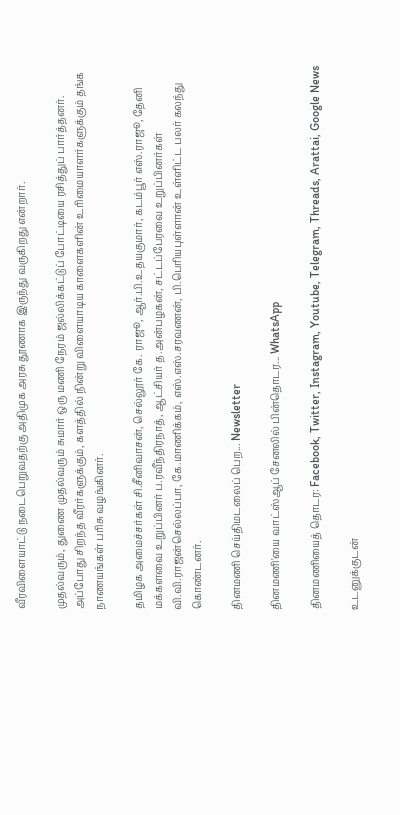வீரவிளையாட்டு நடைபெறுவதற்கு அதிமுக அரசு தூணாக இருந்து வருகிறது என்றார்.

முதல்வரும், துணை முதல்வரும் சுமார் ஒரு மணி நேரம் ஜல்லிக்கட்டுப் போட்டியை ரசித்துப் பார்த்தனர். அப்போது சிறந்த வீரர்களுக்கும், களத்தில் நின்று விளையாடிய காளைகளின் உரிமையாளர்களுக்கும் தங்க நாணயங்கள் பரிசு வழங்கினர்.

தமிழக அமைச்சர்கள் சி.சீனிவாசன், செல்லூர் கே. ராஜூ, ஆர்.பி.உதயகுமார், கடம்பூர் எஸ்.ராஜூ, தேனி மக்களவை உறுப்பினர் ப.ரவீந்திரநாத், ஆட்சியர் த.அன்பழகன், சட்டப்பேரவை உறுப்பினர்கள் வி.வி.ராஜன்செல்லப்பா, கே.மாணிக்கம், எஸ்.எஸ்.சரவணன், பி.பெரியபுள்ளான் உள்ளிட்ட பலர் கலந்து கொண்டனர்.

தினமணி செய்திமடலைப் பெற... Newsletter

தினமணி'யை வாட்ஸ்ஆப் சேனலில் பின்தொடர... WhatsApp

தினமணியைத் தொடர: Facebook, Twitter, Instagram, Youtube, Telegram, Threads, Arattai, Google News

உடனுக்குடன்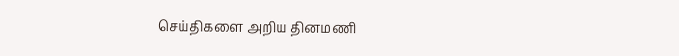செய்திகளை அறிய தினமணி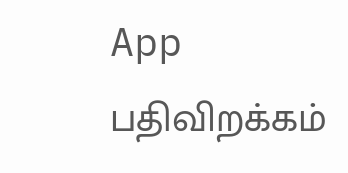App பதிவிறக்கம்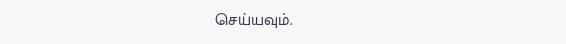செய்யவும்.